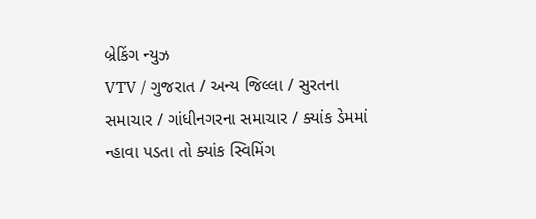બ્રેકિંગ ન્યુઝ
VTV / ગુજરાત / અન્ય જિલ્લા / સુરતના સમાચાર / ગાંધીનગરના સમાચાર / ક્યાંક ડેમમાં ન્હાવા પડતા તો ક્યાંક સ્વિમિંગ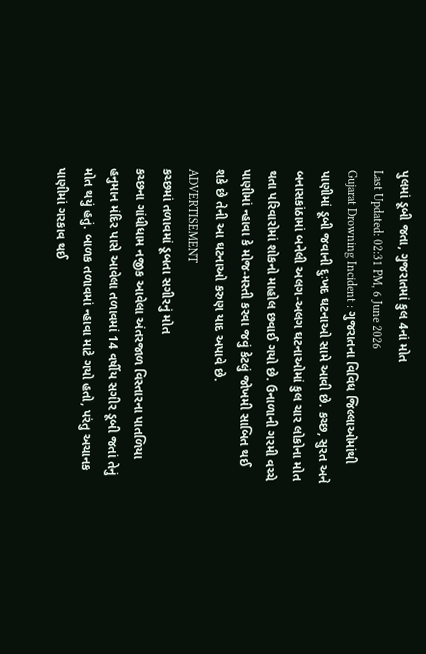પુલમાં ડૂબી જતા, ગુજરાતમાં કુલ 4નાં મોત
Last Updated: 02:31 PM, 6 June 2026
Gujarat Drowning Incident : ગુજરાતના વિવિધ જિલ્લાઓમાંથી પાણીમાં ડૂબી જવાની દુઃખદ ઘટનાઓ સામે આવી છે. કચ્છ, સુરત અને બનાસકાંઠામાં બનેલી અલગ-અલગ ઘટનાઓમાં કુલ ચાર લોકોના મોત થતા પરિવારોમાં શોકનો માહોલ છવાઈ ગયો છે. ઉનાળાની ગરમી વચ્ચે પાણીમાં ન્હાવા કે મોજ-મસ્તી કરવા જવું કેટલું જોખમી સાબિત થઈ શકે છે તેની આ ઘટનાઓ કરુણ યાદ અપાવે છે.
ADVERTISEMENT
કચ્છમાં તળાવમાં ડૂબતા સગીરનું મોત
કચ્છના ગાંધીધામ નજીક આવેલા અંતરજાળ વિસ્તારના પાતળિયા હનુમાન મંદિર પાસે આવેલા તળાવમાં 14 વર્ષીય સગીર ડૂબી જતાં તેનું મોત થયું હતું. બાળક તળાવમાં ન્હાવા માટે ગયો હતો, પરંતુ અચાનક પાણીમાં ગરકાવ થઈ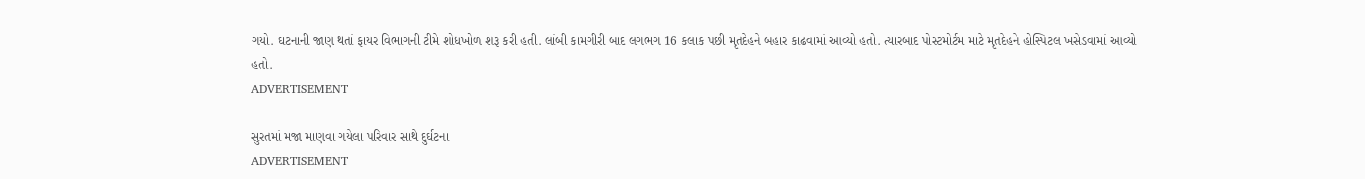ગયો. ઘટનાની જાણ થતાં ફાયર વિભાગની ટીમે શોધખોળ શરૂ કરી હતી. લાંબી કામગીરી બાદ લગભગ 16 કલાક પછી મૃતદેહને બહાર કાઢવામાં આવ્યો હતો. ત્યારબાદ પોસ્ટમોર્ટમ માટે મૃતદેહને હોસ્પિટલ ખસેડવામાં આવ્યો હતો.
ADVERTISEMENT

સુરતમાં મજા માણવા ગયેલા પરિવાર સાથે દુર્ઘટના
ADVERTISEMENT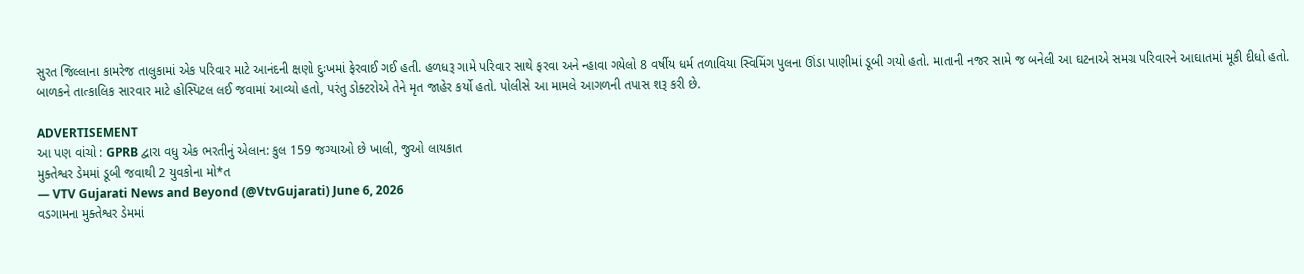સુરત જિલ્લાના કામરેજ તાલુકામાં એક પરિવાર માટે આનંદની ક્ષણો દુઃખમાં ફેરવાઈ ગઈ હતી. હળધરૂ ગામે પરિવાર સાથે ફરવા અને ન્હાવા ગયેલો 8 વર્ષીય ધર્મ તળાવિયા સ્વિમિંગ પુલના ઊંડા પાણીમાં ડૂબી ગયો હતો. માતાની નજર સામે જ બનેલી આ ઘટનાએ સમગ્ર પરિવારને આઘાતમાં મૂકી દીધો હતો. બાળકને તાત્કાલિક સારવાર માટે હોસ્પિટલ લઈ જવામાં આવ્યો હતો, પરંતુ ડોક્ટરોએ તેને મૃત જાહેર કર્યો હતો. પોલીસે આ મામલે આગળની તપાસ શરૂ કરી છે.

ADVERTISEMENT
આ પણ વાંચો : GPRB દ્વારા વધુ એક ભરતીનું એલાન: કુલ 159 જગ્યાઓ છે ખાલી, જુઓ લાયકાત
મુક્તેશ્વર ડેમમાં ડૂબી જવાથી 2 યુવકોના મો*ત
— VTV Gujarati News and Beyond (@VtvGujarati) June 6, 2026
વડગામના મુક્તેશ્વર ડેમમાં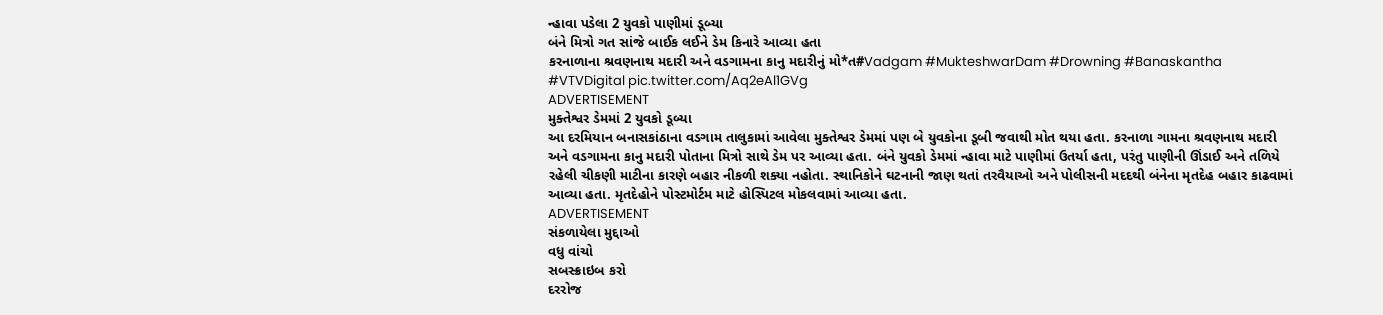ન્હાવા પડેલા 2 યુવકો પાણીમાં ડૂબ્યા
બંને મિત્રો ગત સાંજે બાઈક લઈને ડેમ કિનારે આવ્યા હતા
કરનાળાના શ્રવણનાથ મદારી અને વડગામના કાનુ મદારીનું મો*ત#Vadgam #MukteshwarDam #Drowning #Banaskantha #VTVDigital pic.twitter.com/Aq2eAl1GVg
ADVERTISEMENT
મુક્તેશ્વર ડેમમાં 2 યુવકો ડૂબ્યા
આ દરમિયાન બનાસકાંઠાના વડગામ તાલુકામાં આવેલા મુક્તેશ્વર ડેમમાં પણ બે યુવકોના ડૂબી જવાથી મોત થયા હતા. કરનાળા ગામના શ્રવણનાથ મદારી અને વડગામના કાનુ મદારી પોતાના મિત્રો સાથે ડેમ પર આવ્યા હતા. બંને યુવકો ડેમમાં ન્હાવા માટે પાણીમાં ઉતર્યા હતા, પરંતુ પાણીની ઊંડાઈ અને તળિયે રહેલી ચીકણી માટીના કારણે બહાર નીકળી શક્યા નહોતા. સ્થાનિકોને ઘટનાની જાણ થતાં તરવૈયાઓ અને પોલીસની મદદથી બંનેના મૃતદેહ બહાર કાઢવામાં આવ્યા હતા. મૃતદેહોને પોસ્ટમોર્ટમ માટે હોસ્પિટલ મોકલવામાં આવ્યા હતા.
ADVERTISEMENT
સંકળાયેલા મુદ્દાઓ
વધુ વાંચો
સબસ્ક્રાઇબ કરો
દરરોજ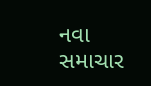નવા સમાચાર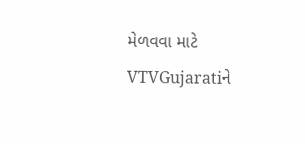મેળવવા માટે VTVGujaratiને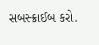સબસ્ક્રાઈબ કરો.